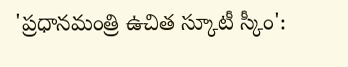'ప్రధానమంత్రి ఉచిత స్కూటీ స్కీం':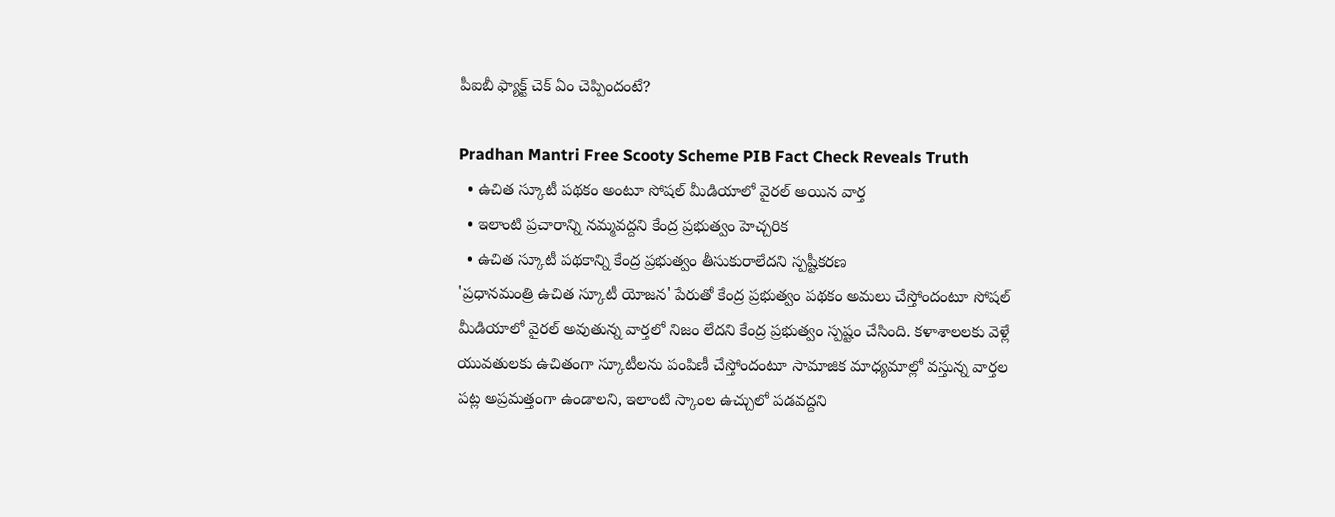పీఐబీ ఫ్యాక్ట్ చెక్ ఏం చెప్పిందంటే?

Pradhan Mantri Free Scooty Scheme PIB Fact Check Reveals Truth
  • ఉచిత స్కూటీ పథకం అంటూ సోషల్ మీడియాలో వైరల్ అయిన వార్త
  • ఇలాంటి ప్రచారాన్ని నమ్మవద్దని కేంద్ర ప్రభుత్వం హెచ్చరిక
  • ఉచిత స్కూటీ పథకాన్ని కేంద్ర ప్రభుత్వం తీసుకురాలేదని స్పష్టీకరణ
'ప్రధానమంత్రి ఉచిత స్కూటీ యోజన' పేరుతో కేంద్ర ప్రభుత్వం పథకం అమలు చేస్తోందంటూ సోషల్ మీడియాలో వైరల్ అవుతున్న వార్తలో నిజం లేదని కేంద్ర ప్రభుత్వం స్పష్టం చేసింది. కళాశాలలకు వెళ్లే యువతులకు ఉచితంగా స్కూటీలను పంపిణీ చేస్తోందంటూ సామాజిక మాధ్యమాల్లో వస్తున్న వార్తల పట్ల అప్రమత్తంగా ఉండాలని, ఇలాంటి స్కాంల ఉచ్చులో పడవద్దని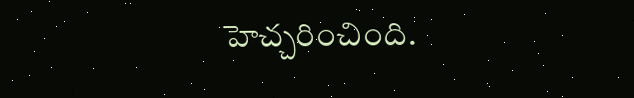హెచ్చరించింది.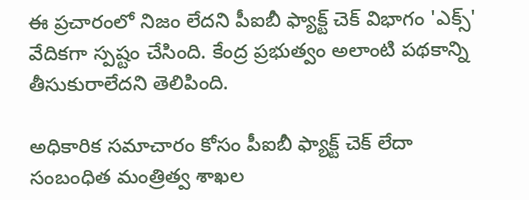ఈ ప్రచారంలో నిజం లేదని పీఐబీ ఫ్యాక్ట్ చెక్ విభాగం 'ఎక్స్' వేదికగా స్పష్టం చేసింది. కేంద్ర ప్రభుత్వం అలాంటి పథకాన్ని తీసుకురాలేదని తెలిపింది.

అధికారిక సమాచారం కోసం పీఐబీ ఫ్యాక్ట్ చెక్ లేదా సంబంధిత మంత్రిత్వ శాఖల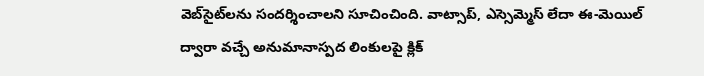వెబ్‌సైట్‌లను సందర్శించాలని సూచించింది. వాట్సాప్, ఎస్సెమ్మెస్ లేదా ఈ-మెయిల్ ద్వారా వచ్చే అనుమానాస్పద లింకులపై క్లిక్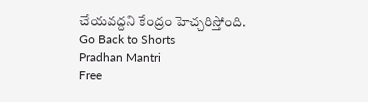చేయవద్దని కేంద్రం హెచ్చరిస్తోంది.
Go Back to Shorts
Pradhan Mantri
Free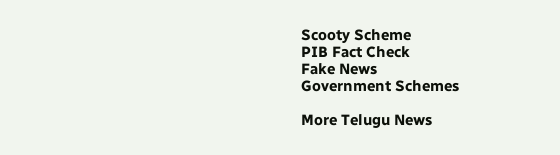Scooty Scheme
PIB Fact Check
Fake News
Government Schemes

More Telugu News